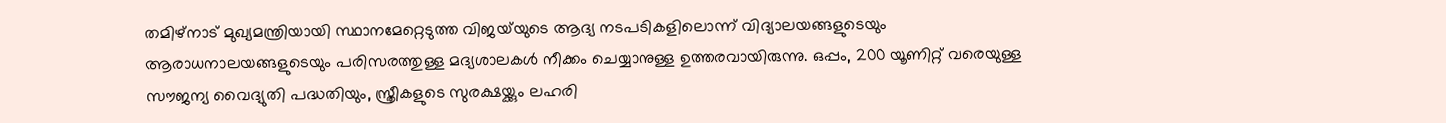തമിഴ്‌നാട് മുഖ്യമന്ത്രിയായി സ്ഥാനമേറ്റെടുത്ത വിജയ്‌യുടെ ആദ്യ നടപടികളിലൊന്ന് വിദ്യാലയങ്ങളുടെയും ആരാധനാലയങ്ങളുടെയും പരിസരത്തുള്ള മദ്യശാലകൾ നീക്കം ചെയ്യാനുള്ള ഉത്തരവായിരുന്നു. ഒപ്പം, 200 യൂണിറ്റ് വരെയുള്ള സൗജന്യ വൈദ്യുതി പദ്ധതിയും, സ്ത്രീകളുടെ സുരക്ഷയ്ക്കും ലഹരി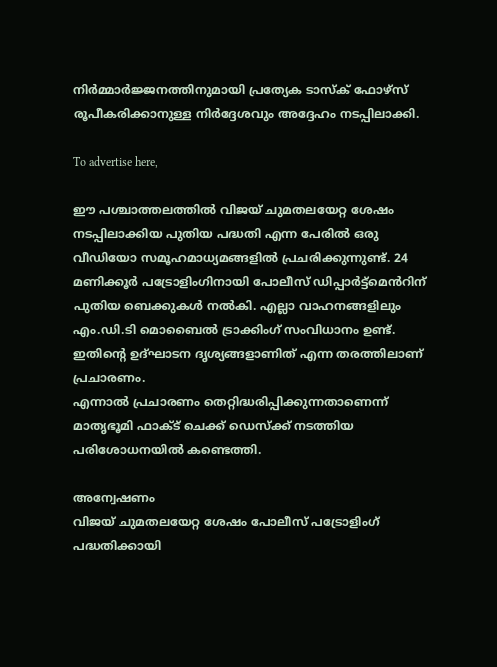നിർമ്മാർജ്ജനത്തിനുമായി പ്രത്യേക ടാസ്‌ക് ഫോഴ്‌സ് രൂപീകരിക്കാനുള്ള നിർദ്ദേശവും അദ്ദേഹം നടപ്പിലാക്കി.

To advertise here,

ഈ പശ്ചാത്തലത്തിൽ വിജയ് ചുമതലയേറ്റ ശേഷം നടപ്പിലാക്കിയ പുതിയ പദ്ധതി എന്ന പേരിൽ ഒരു വീഡിയോ സമൂഹമാധ്യമങ്ങളിൽ പ്രചരിക്കുന്നുണ്ട്. 24 മണിക്കൂർ പട്രോളിംഗിനായി പോലീസ് ഡിപ്പാർട്ട്മെൻറിന് പുതിയ ബെക്കുകൾ നൽകി. എല്ലാ വാഹനങ്ങളിലും എം.ഡി.ടി മൊബൈൽ ട്രാക്കിംഗ് സംവിധാനം ഉണ്ട്. ഇതിന്‍റെ ഉദ്ഘാടന ദൃശ്യങ്ങളാണിത് എന്ന തരത്തിലാണ് പ്രചാരണം.
എന്നാൽ പ്രചാരണം തെറ്റിദ്ധരിപ്പിക്കുന്നതാണെന്ന് മാതൃഭൂമി ഫാക്ട് ചെക്ക് ഡെസ്ക്ക് നടത്തിയ പരിശോധനയിൽ കണ്ടെത്തി.

അന്വേഷണം
വിജയ് ചുമതലയേറ്റ ശേഷം പോലീസ് പട്രോളിംഗ് പദ്ധതിക്കായി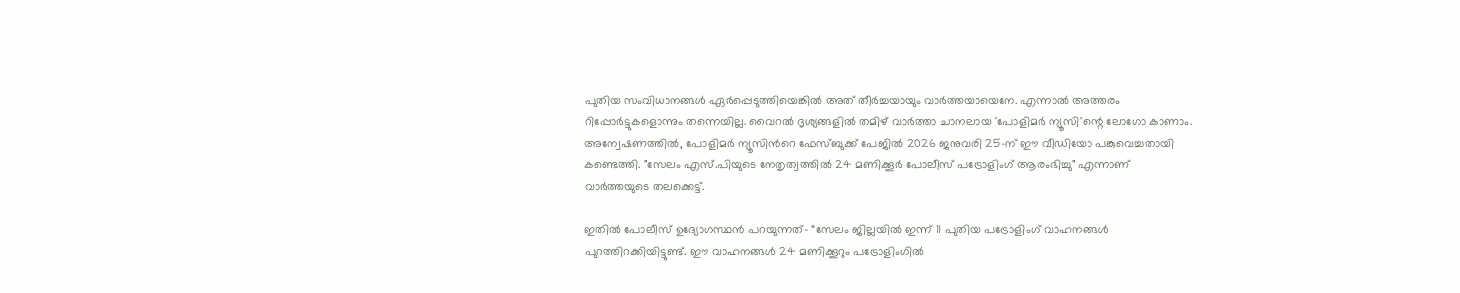പുതിയ സംവിധാനങ്ങൾ ഏർപ്പെടുത്തിയെങ്കിൽ അത് തീർച്ചയായും വാർത്തയായെനേ. എന്നാൽ അത്തരം റിപ്പോർട്ടുകളൊന്നും തന്നെയില്ല. വൈറൽ ദൃശ്യങ്ങളിൽ തമിഴ് വാർത്താ ചാനലായ 'പോളിമർ ന്യൂസി'ന്റെ ലോഗോ കാണാം. അന്വേഷണത്തിൽ, പോളിമർ ന്യൂസിന്‍റെ ഫേസ്ബുക്ക് പേജിൽ 2026 ജനുവരി 25-ന് ഈ വീഡിയോ പങ്കുവെച്ചതായി കണ്ടെത്തി. "സേലം എസ്.പിയുടെ നേതൃത്വത്തിൽ 24 മണിക്കൂർ പോലീസ് പട്രോളിംഗ് ആരംഭിച്ചു" എന്നാണ് വാർത്തയുടെ തലക്കെട്ട്.

ഇതിൽ പോലീസ് ഉദ്യോഗസ്ഥൻ പറയുന്നത്- “സേലം ജില്ലയിൽ ഇന്ന് 11 പുതിയ പട്രോളിംഗ് വാഹനങ്ങൾ പുറത്തിറക്കിയിട്ടുണ്ട്. ഈ വാഹനങ്ങൾ 24 മണിക്കൂറും പട്രോളിംഗിൽ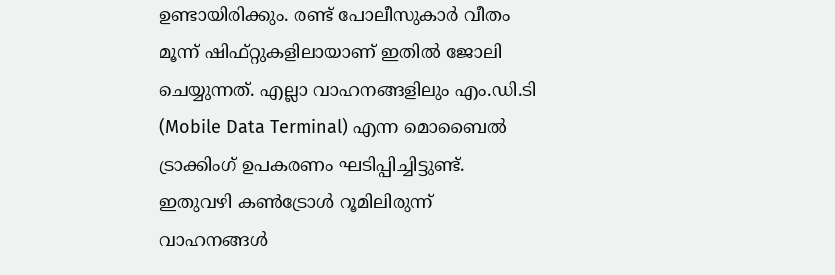ഉണ്ടായിരിക്കും. രണ്ട് പോലീസുകാർ വീതം മൂന്ന് ഷിഫ്റ്റുകളിലായാണ് ഇതിൽ ജോലി ചെയ്യുന്നത്. എല്ലാ വാഹനങ്ങളിലും എം.ഡി.ടി (Mobile Data Terminal) എന്ന മൊബൈൽ ട്രാക്കിംഗ് ഉപകരണം ഘടിപ്പിച്ചിട്ടുണ്ട്. ഇതുവഴി കൺട്രോൾ റൂമിലിരുന്ന് വാഹനങ്ങൾ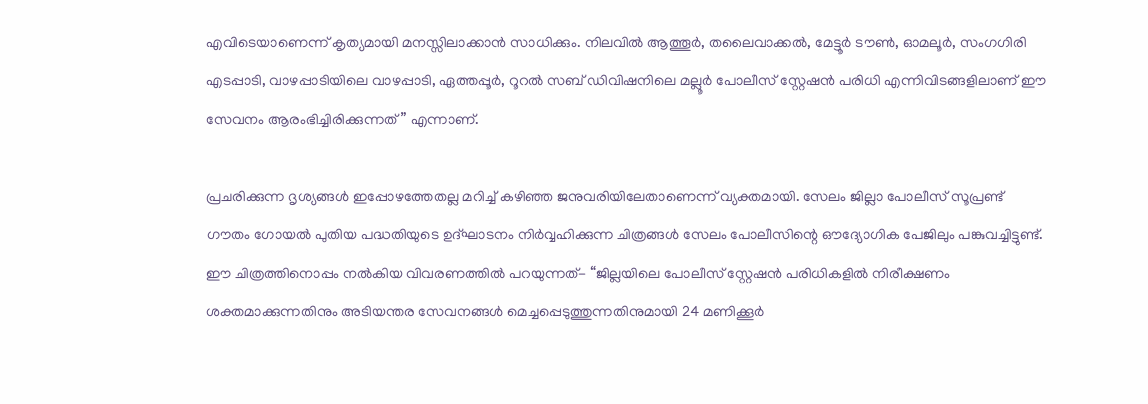എവിടെയാണെന്ന് കൃത്യമായി മനസ്സിലാക്കാൻ സാധിക്കും. നിലവിൽ ആത്തൂർ, തലൈവാക്കൽ, മേട്ടൂർ ടൗൺ, ഓമലൂർ, സംഗഗിരി എടപ്പാടി, വാഴപ്പാടിയിലെ വാഴപ്പാടി, ഏത്തപ്പൂർ, റൂറൽ സബ് ഡിവിഷനിലെ മല്ലൂർ പോലീസ് സ്റ്റേഷൻ പരിധി എന്നിവിടങ്ങളിലാണ് ഈ സേവനം ആരംഭിച്ചിരിക്കുന്നത്” എന്നാണ്.

പ്രചരിക്കുന്ന ദൃശ്യങ്ങൾ ഇപ്പോഴത്തേതല്ല മറിച്ച് കഴിഞ്ഞ ജനുവരിയിലേതാണെന്ന് വ്യക്തമായി. സേലം ജില്ലാ പോലീസ് സൂപ്രണ്ട് ഗൗതം ഗോയൽ പുതിയ പദ്ധതിയുടെ ഉദ്ഘാടനം നിർവ്വഹിക്കുന്ന ചിത്രങ്ങൾ സേലം പോലീസിന്റെ ഔദ്യോഗിക പേജിലും പങ്കുവച്ചിട്ടുണ്ട്. ഈ ചിത്രത്തിനൊപ്പം നൽകിയ വിവരണത്തിൽ പറയുന്നത്- “ജില്ലയിലെ പോലീസ് സ്റ്റേഷൻ പരിധികളിൽ നിരീക്ഷണം ശക്തമാക്കുന്നതിനും അടിയന്തര സേവനങ്ങൾ മെച്ചപ്പെടുത്തുന്നതിനുമായി 24 മണിക്കൂർ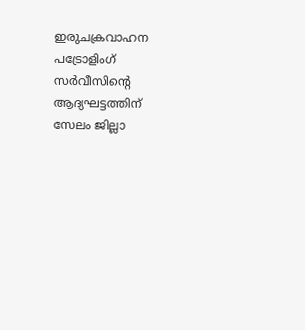ഇരുചക്രവാഹന പട്രോളിംഗ് സർവീസിന്റെ ആദ്യഘട്ടത്തിന് സേലം ജില്ലാ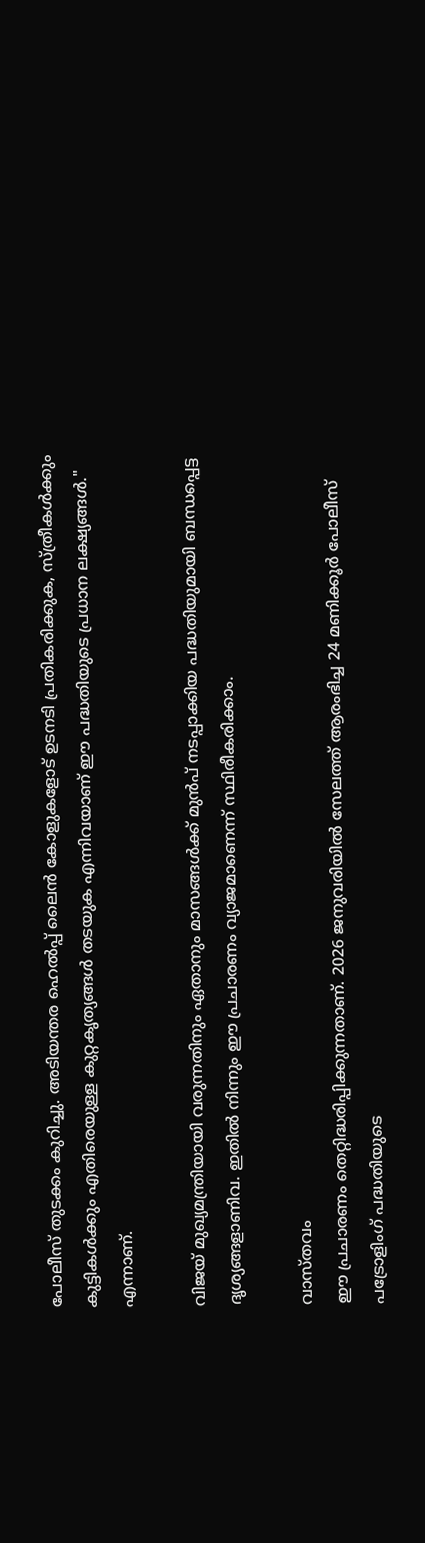പോലീസ് തുടക്കം കുറിച്ചു. അടിയന്തര ഹെൽപ്പ് ലൈൻ കോളുകളോട് ഉടനടി പ്രതികരിക്കുക, സ്ത്രീകൾക്കും കുട്ടികൾക്കും എതിരെയുള്ള കുറ്റകൃത്യങ്ങൾ തടയുക എന്നിവയാണ് ഈ പദ്ധതിയുടെ പ്രധാന ലക്ഷ്യങ്ങൾ." എന്നാണ്.

വിജയ് മുഖ്യമന്ത്രിയായി വരുന്നതിനും ഏതാനും മാസങ്ങൾക്ക് മുൻപ് നടപ്പാക്കിയ പദ്ധതിയുമായി ബന്ധപ്പെട്ട ദൃശ്യങ്ങളാണിവ. ഇതിൽ നിന്നും ഈ പ്രചാരണം വ്യാജമാണെന്ന് സ്ഥിരീകരിക്കാം.

വാസ്തവം
ഈ പ്രചാരണം തെറ്റിദ്ധരിപ്പിക്കുന്നതാണ്. 2026 ജനുവരിയിൽ സേലത്ത് ആരംഭിച്ച 24 മണിക്കൂർ പോലീസ് പട്രോളിംഗ് പദ്ധതിയുടെ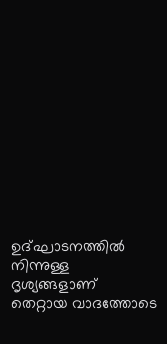ഉദ്ഘാടനത്തിൽ നിന്നുള്ള ദൃശ്യങ്ങളാണ് തെറ്റായ വാദത്തോടെ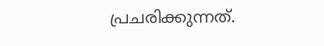പ്രചരിക്കുന്നത്.